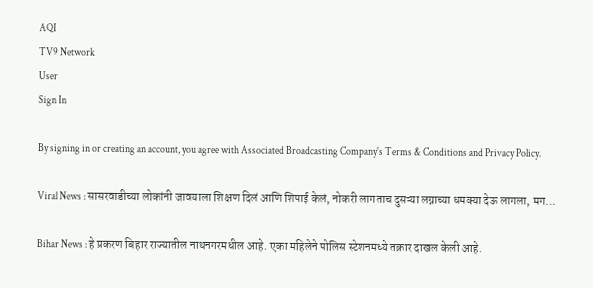AQI
TV9 Network
User
Sign In

By signing in or creating an account, you agree with Associated Broadcasting Company's Terms & Conditions and Privacy Policy.

Viral News : सासरवाडीच्या लोकांनी जावयाला शिक्षण दिलं आणि शिपाई केलं, नोकरी लागताच दुसऱ्या लग्नाच्या धमक्या देऊ लागला, मग…

Bihar News : हे प्रकरण बिहार राज्यातील नाथनगरमधील आहे. एका महिलेने पोलिस स्टेशनमध्ये तक्रार दाखल केली आहे.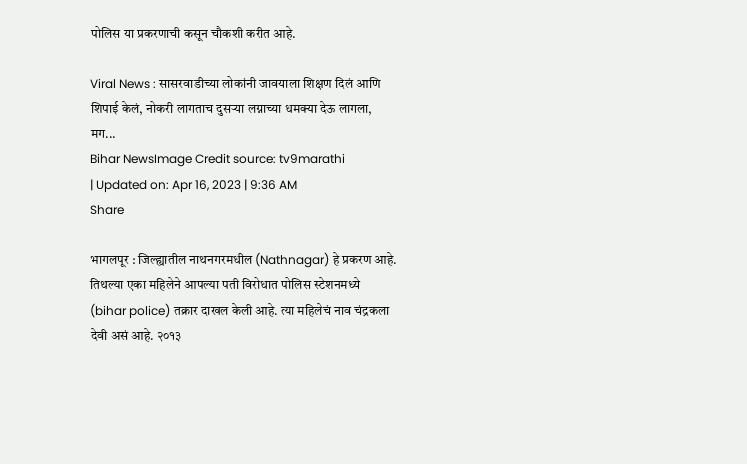पोलिस या प्रकरणाची कसून चौकशी करीत आहे.

Viral News : सासरवाडीच्या लोकांनी जावयाला शिक्षण दिलं आणि शिपाई केलं, नोकरी लागताच दुसऱ्या लग्नाच्या धमक्या देऊ लागला, मग...
Bihar NewsImage Credit source: tv9marathi
| Updated on: Apr 16, 2023 | 9:36 AM
Share

भागलपूर : जिल्ह्यातील नाथनगरमधील (Nathnagar) हे प्रकरण आहे. तिथल्या एका महिलेने आपल्या पती विरोधात पोलिस स्टेशनमध्ये (bihar police) तक्रार दाखल केली आहे. त्या महिलेचं नाव चंद्रकला देवी असं आहे. २०१३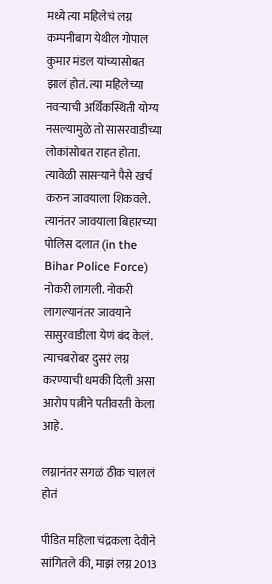मध्ये त्या महिलेचं लग्न कम्पनीबाग येथील गोपाल कुमार मंडल यांच्यासोबत झालं होतं. त्या महिलेच्या नवऱ्याची अर्थिकस्थिती योग्य नसल्यामुळे तो सासरवाडीच्या लोकांसोबत राहत होता. त्यावेळी सासऱ्याने पैसे खर्च करुन जावयाला शिकवले. त्यानंतर जावयाला बिहारच्या पोलिस दलात (in the Bihar Police Force) नोकरी लागली. नोकरी लागल्यानंतर जावयाने सासुरवाडीला येणं बंद केलं. त्याचबरोबर दुसरं लग्न करण्याची धमकी दिली असा आरोप पत्नीने पतीवरती केला आहे.

लग्नानंतर सगळं ठीक चाललं होतं

पीडित महिला चंद्रकला देवीने सांगितले की, माझं लग्न 2013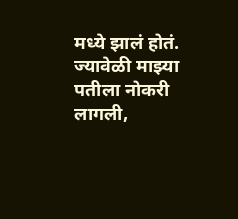मध्ये झालं होतं. ज्यावेळी माझ्या पतीला नोकरी लागली,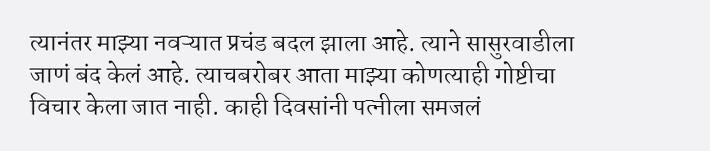त्यानंतर माझ्या नवऱ्यात प्रचंड बदल झाला आहे. त्याने सासुरवाडीला जाणं बंद केलं आहे. त्याचबरोबर आता माझ्या कोणत्याही गोष्टीचा विचार केला जात नाही. काही दिवसांनी पत्नीला समजलं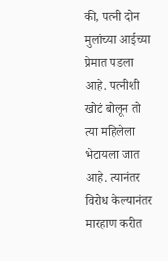की, पत्नी दोन मुलांच्या आईच्या प्रेमात पडला आहे. पत्नीशी खोटं बोलून तो त्या महिलेला भेटायला जात आहे. त्यानंतर विरोध केल्यानंतर मारहाण करीत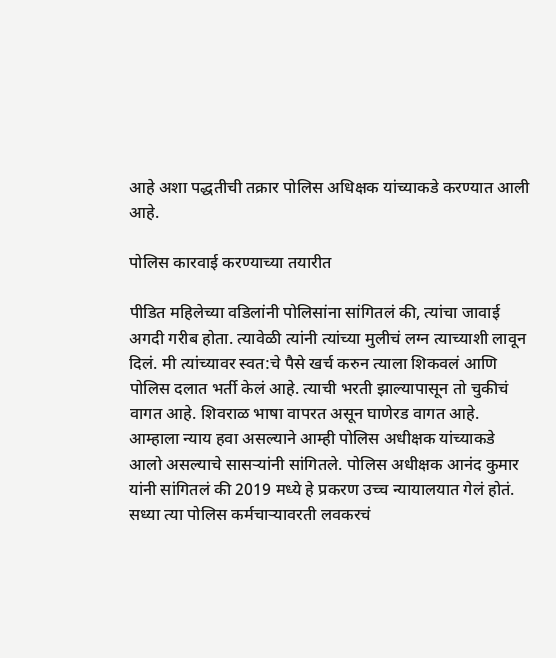आहे अशा पद्धतीची तक्रार पोलिस अधिक्षक यांच्याकडे करण्यात आली आहे.

पोलिस कारवाई करण्याच्या तयारीत

पीडित महिलेच्या वडिलांनी पोलिसांना सांगितलं की, त्यांचा जावाई अगदी गरीब होता. त्यावेळी त्यांनी त्यांच्या मुलीचं लग्न त्याच्याशी लावून दिलं. मी त्यांच्यावर स्वत:चे पैसे खर्च करुन त्याला शिकवलं आणि पोलिस दलात भर्ती केलं आहे. त्याची भरती झाल्यापासून तो चुकीचं वागत आहे. शिवराळ भाषा वापरत असून घाणेरड वागत आहे. आम्हाला न्याय हवा असल्याने आम्ही पोलिस अधीक्षक यांच्याकडे आलो असल्याचे सासऱ्यांनी सांगितले. पोलिस अधीक्षक आनंद कुमार यांनी सांगितलं की 2019 मध्ये हे प्रकरण उच्च न्यायालयात गेलं होतं. सध्या त्या पोलिस कर्मचाऱ्यावरती लवकरचं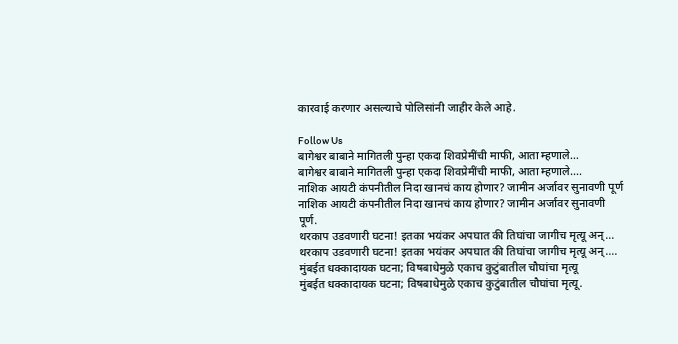कारवाई करणार असल्याचे पोलिसांनी जाहीर केले आहे.

Follow Us
बागेश्वर बाबाने मागितली पुन्हा एकदा शिवप्रेमींची माफी, आता म्हणाले…
बागेश्वर बाबाने मागितली पुन्हा एकदा शिवप्रेमींची माफी, आता म्हणाले….
नाशिक आयटी कंपनीतील निदा खानचं काय होणार? जामीन अर्जावर सुनावणी पूर्ण
नाशिक आयटी कंपनीतील निदा खानचं काय होणार? जामीन अर्जावर सुनावणी पूर्ण.
थरकाप उडवणारी घटना! इतका भयंकर अपघात की तिघांचा जागीच मृत्यू अन्...
थरकाप उडवणारी घटना! इतका भयंकर अपघात की तिघांचा जागीच मृत्यू अन्....
मुंबईत धक्कादायक घटना; विषबाधेमुळे एकाच कुटुंबातील चौघांचा मृत्यू
मुंबईत धक्कादायक घटना; विषबाधेमुळे एकाच कुटुंबातील चौघांचा मृत्यू.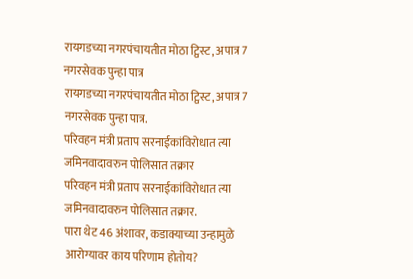रायगडच्या नगरपंचायतीत मोठा ट्विस्ट, अपात्र 7 नगरसेवक पुन्हा पात्र
रायगडच्या नगरपंचायतीत मोठा ट्विस्ट, अपात्र 7 नगरसेवक पुन्हा पात्र.
परिवहन मंत्री प्रताप सरनाईकांविरोधात त्या जमिनवादावरुन पोलिसात तक्रार
परिवहन मंत्री प्रताप सरनाईकांविरोधात त्या जमिनवादावरुन पोलिसात तक्रार.
पारा थेट 46 अंशावर, कडाक्याच्या उन्हामुळे आरोग्यावर काय परिणाम होतोय?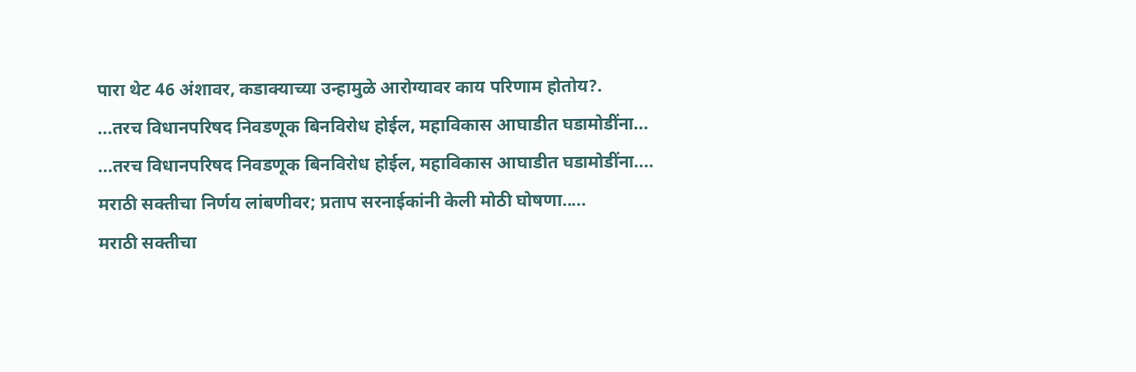पारा थेट 46 अंशावर, कडाक्याच्या उन्हामुळे आरोग्यावर काय परिणाम होतोय?.
...तरच विधानपरिषद निवडणूक बिनविरोध होईल, महाविकास आघाडीत घडामोडींना...
...तरच विधानपरिषद निवडणूक बिनविरोध होईल, महाविकास आघाडीत घडामोडींना....
मराठी सक्तीचा निर्णय लांबणीवर; प्रताप सरनाईकांनी केली मोठी घोषणा.....
मराठी सक्तीचा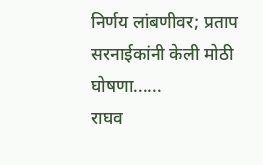निर्णय लांबणीवर; प्रताप सरनाईकांनी केली मोठी घोषणा......
राघव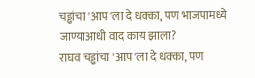चड्ढांचा 'आप'ला दे धक्का, पण भाजपामध्ये जाण्याआधी वाद काय झाला?
राघव चड्ढांचा 'आप'ला दे धक्का, पण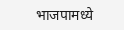भाजपामध्ये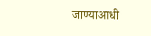जाण्याआधी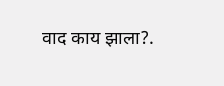वाद काय झाला?.